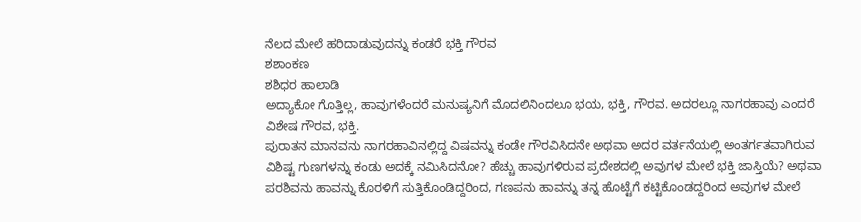ನೆಲದ ಮೇಲೆ ಹರಿದಾಡುವುದನ್ನು ಕಂಡರೆ ಭಕ್ತಿ ಗೌರವ
ಶಶಾಂಕಣ
ಶಶಿಧರ ಹಾಲಾಡಿ
ಅದ್ಯಾಕೋ ಗೊತ್ತಿಲ್ಲ, ಹಾವುಗಳೆಂದರೆ ಮನುಷ್ಯನಿಗೆ ಮೊದಲಿನಿಂದಲೂ ಭಯ, ಭಕ್ತಿ, ಗೌರವ. ಅದರಲ್ಲೂ ನಾಗರಹಾವು ಎಂದರೆ ವಿಶೇಷ ಗೌರವ, ಭಕ್ತಿ.
ಪುರಾತನ ಮಾನವನು ನಾಗರಹಾವಿನಲ್ಲಿದ್ದ ವಿಷವನ್ನು ಕಂಡೇ ಗೌರವಿಸಿದನೇ ಅಥವಾ ಅದರ ವರ್ತನೆಯಲ್ಲಿ ಅಂತರ್ಗತವಾಗಿರುವ ವಿಶಿಷ್ಟ ಗುಣಗಳನ್ನು ಕಂಡು ಅದಕ್ಕೆ ನಮಿಸಿದನೋ? ಹೆಚ್ಚು ಹಾವುಗಳಿರುವ ಪ್ರದೇಶದಲ್ಲಿ ಅವುಗಳ ಮೇಲೆ ಭಕ್ತಿ ಜಾಸ್ತಿಯೆ? ಅಥವಾ ಪರಶಿವನು ಹಾವನ್ನು ಕೊರಳಿಗೆ ಸುತ್ತಿಕೊಂಡಿದ್ದರಿಂದ, ಗಣಪನು ಹಾವನ್ನು ತನ್ನ ಹೊಟ್ಟೆಗೆ ಕಟ್ಟಿಕೊಂಡದ್ದರಿಂದ ಅವುಗಳ ಮೇಲೆ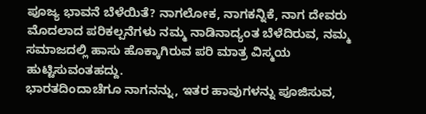ಪೂಜ್ಯ ಭಾವನೆ ಬೆಳೆಯಿತೆ? ನಾಗಲೋಕ, ನಾಗಕನ್ನಿಕೆ, ನಾಗ ದೇವರು ಮೊದಲಾದ ಪರಿಕಲ್ಪನೆಗಳು ನಮ್ಮ ನಾಡಿನಾದ್ಯಂತ ಬೆಳೆದಿರುವ, ನಮ್ಮ ಸಮಾಜದಲ್ಲಿ ಹಾಸು ಹೊಕ್ಕಾಗಿರುವ ಪರಿ ಮಾತ್ರ ವಿಸ್ಮಯ ಹುಟ್ಟಿಸುವಂತಹದ್ದು.
ಭಾರತದಿಂದಾಚೆಗೂ ನಾಗನನ್ನು, ಇತರ ಹಾವುಗಳನ್ನು ಪೂಜಿಸುವ,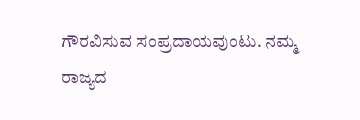ಗೌರವಿಸುವ ಸಂಪ್ರದಾಯವುಂಟು. ನಮ್ಮ ರಾಜ್ಯದ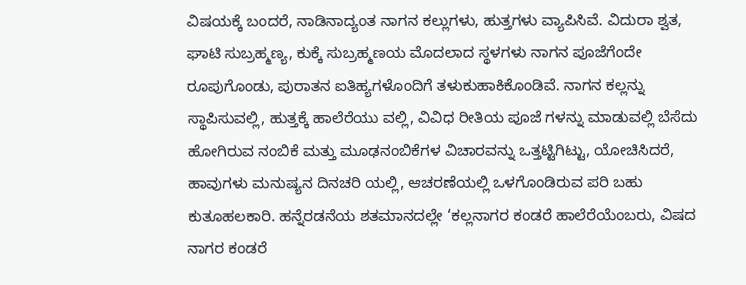ವಿಷಯಕ್ಕೆ ಬಂದರೆ, ನಾಡಿನಾದ್ಯಂತ ನಾಗನ ಕಲ್ಲುಗಳು, ಹುತ್ತಗಳು ವ್ಯಾಪಿಸಿವೆ. ವಿದುರಾ ಶ್ವತ, ಘಾಟಿ ಸುಬ್ರಹ್ಮಣ್ಯ, ಕುಕ್ಕೆ ಸುಬ್ರಹ್ಮಣಯ ಮೊದಲಾದ ಸ್ಥಳಗಳು ನಾಗನ ಪೂಜೆಗೆಂದೇ ರೂಪುಗೊಂಡು, ಪುರಾತನ ಐತಿಹ್ಯಗಳೊಂದಿಗೆ ತಳುಕುಹಾಕಿಕೊಂಡಿವೆ. ನಾಗನ ಕಲ್ಲನ್ನು ಸ್ಥಾಪಿಸುವಲ್ಲಿ, ಹುತ್ತಕ್ಕೆ ಹಾಲೆರೆಯು ವಲ್ಲಿ, ವಿವಿಧ ರೀತಿಯ ಪೂಜೆ ಗಳನ್ನು ಮಾಡುವಲ್ಲಿ ಬೆಸೆದು ಹೋಗಿರುವ ನಂಬಿಕೆ ಮತ್ತು ಮೂಢನಂಬಿಕೆಗಳ ವಿಚಾರವನ್ನು ಒತ್ತಟ್ಟಿಗಿಟ್ಟು, ಯೋಚಿಸಿದರೆ, ಹಾವುಗಳು ಮನುಷ್ಯನ ದಿನಚರಿ ಯಲ್ಲಿ, ಆಚರಣೆಯಲ್ಲಿ ಒಳಗೊಂಡಿರುವ ಪರಿ ಬಹು ಕುತೂಹಲಕಾರಿ. ಹನ್ನೆರಡನೆಯ ಶತಮಾನದಲ್ಲೇ ‘ಕಲ್ಲನಾಗರ ಕಂಡರೆ ಹಾಲೆರೆಯೆಂಬರು, ವಿಷದ ನಾಗರ ಕಂಡರೆ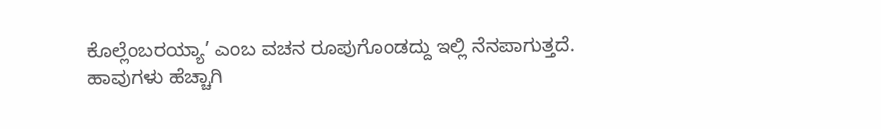ಕೊಲ್ಲೆಂಬರಯ್ಯಾ’ ಎಂಬ ವಚನ ರೂಪುಗೊಂಡದ್ದು ಇಲ್ಲಿ ನೆನಪಾಗುತ್ತದೆ.
ಹಾವುಗಳು ಹೆಚ್ಚಾಗಿ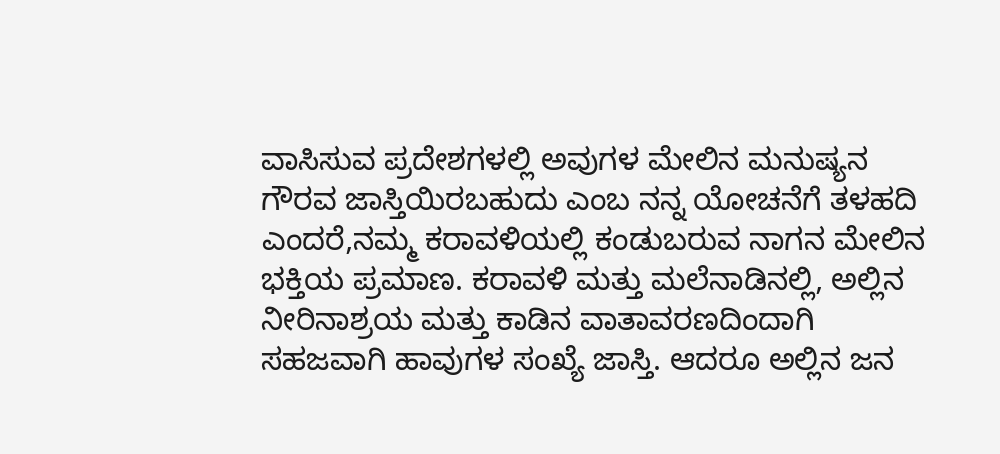ವಾಸಿಸುವ ಪ್ರದೇಶಗಳಲ್ಲಿ ಅವುಗಳ ಮೇಲಿನ ಮನುಷ್ಯನ ಗೌರವ ಜಾಸ್ತಿಯಿರಬಹುದು ಎಂಬ ನನ್ನ ಯೋಚನೆಗೆ ತಳಹದಿ ಎಂದರೆ,ನಮ್ಮ ಕರಾವಳಿಯಲ್ಲಿ ಕಂಡುಬರುವ ನಾಗನ ಮೇಲಿನ ಭಕ್ತಿಯ ಪ್ರಮಾಣ. ಕರಾವಳಿ ಮತ್ತು ಮಲೆನಾಡಿನಲ್ಲಿ, ಅಲ್ಲಿನ ನೀರಿನಾಶ್ರಯ ಮತ್ತು ಕಾಡಿನ ವಾತಾವರಣದಿಂದಾಗಿ ಸಹಜವಾಗಿ ಹಾವುಗಳ ಸಂಖ್ಯೆ ಜಾಸ್ತಿ. ಆದರೂ ಅಲ್ಲಿನ ಜನ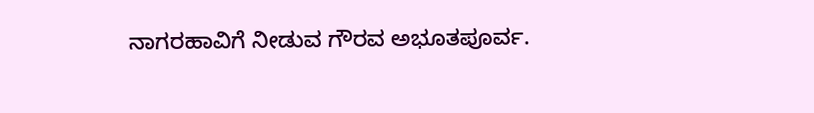ನಾಗರಹಾವಿಗೆ ನೀಡುವ ಗೌರವ ಅಭೂತಪೂರ್ವ.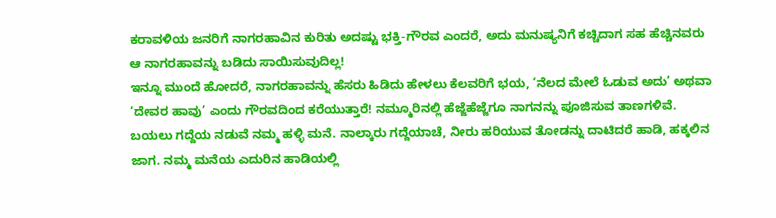ಕರಾವಳಿಯ ಜನರಿಗೆ ನಾಗರಹಾವಿನ ಕುರಿತು ಅದಷ್ಟು ಭಕ್ತಿ-ಗೌರವ ಎಂದರೆ, ಅದು ಮನುಷ್ಯನಿಗೆ ಕಚ್ಚಿದಾಗ ಸಹ ಹೆಚ್ಚಿನವರು ಆ ನಾಗರಹಾವನ್ನು ಬಡಿದು ಸಾಯಿಸುವುದಿಲ್ಲ!
ಇನ್ನೂ ಮುಂದೆ ಹೋದರೆ, ನಾಗರಹಾವನ್ನು ಹೆಸರು ಹಿಡಿದು ಹೇಳಲು ಕೆಲವರಿಗೆ ಭಯ, ‘ನೆಲದ ಮೇಲೆ ಓಡುವ ಅದು’ ಅಥವಾ ‘ದೇವರ ಹಾವು’ ಎಂದು ಗೌರವದಿಂದ ಕರೆಯುತ್ತಾರೆ! ನಮ್ಮೂರಿನಲ್ಲಿ ಹೆಜ್ಜೆಹೆಜ್ಜೆಗೂ ನಾಗನನ್ನು ಪೂಜಿಸುವ ತಾಣಗಳಿವೆ. ಬಯಲು ಗದ್ದೆಯ ನಡುವೆ ನಮ್ಮ ಹಳ್ಳಿ ಮನೆ. ನಾಲ್ಕಾರು ಗದ್ದೆಯಾಚೆ, ನೀರು ಹರಿಯುವ ತೋಡನ್ನು ದಾಟಿದರೆ ಹಾಡಿ, ಹಕ್ಕಲಿನ ಜಾಗ. ನಮ್ಮ ಮನೆಯ ಎದುರಿನ ಹಾಡಿಯಲ್ಲಿ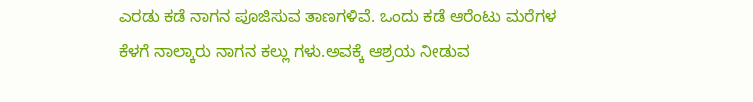ಎರಡು ಕಡೆ ನಾಗನ ಪೂಜಿಸುವ ತಾಣಗಳಿವೆ. ಒಂದು ಕಡೆ ಆರೆಂಟು ಮರೆಗಳ ಕೆಳಗೆ ನಾಲ್ಕಾರು ನಾಗನ ಕಲ್ಲು ಗಳು.ಅವಕ್ಕೆ ಆಶ್ರಯ ನೀಡುವ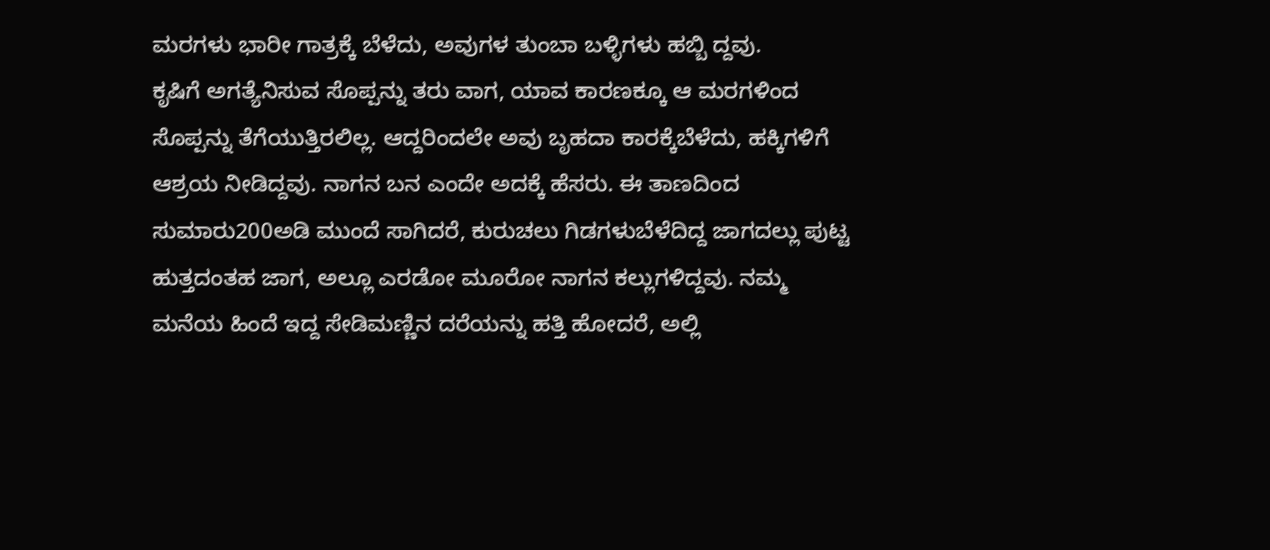ಮರಗಳು ಭಾರೀ ಗಾತ್ರಕ್ಕೆ ಬೆಳೆದು, ಅವುಗಳ ತುಂಬಾ ಬಳ್ಳಿಗಳು ಹಬ್ಬಿ ದ್ದವು.
ಕೃಷಿಗೆ ಅಗತ್ಯೆನಿಸುವ ಸೊಪ್ಪನ್ನು ತರು ವಾಗ, ಯಾವ ಕಾರಣಕ್ಕೂ ಆ ಮರಗಳಿಂದ ಸೊಪ್ಪನ್ನು ತೆಗೆಯುತ್ತಿರಲಿಲ್ಲ. ಆದ್ದರಿಂದಲೇ ಅವು ಬೃಹದಾ ಕಾರಕ್ಕೆಬೆಳೆದು, ಹಕ್ಕಿಗಳಿಗೆ ಆಶ್ರಯ ನೀಡಿದ್ದವು. ನಾಗನ ಬನ ಎಂದೇ ಅದಕ್ಕೆ ಹೆಸರು. ಈ ತಾಣದಿಂದ ಸುಮಾರು200ಅಡಿ ಮುಂದೆ ಸಾಗಿದರೆ, ಕುರುಚಲು ಗಿಡಗಳುಬೆಳೆದಿದ್ದ ಜಾಗದಲ್ಲು ಪುಟ್ಟ ಹುತ್ತದಂತಹ ಜಾಗ, ಅಲ್ಲೂ ಎರಡೋ ಮೂರೋ ನಾಗನ ಕಲ್ಲುಗಳಿದ್ದವು. ನಮ್ಮ ಮನೆಯ ಹಿಂದೆ ಇದ್ದ ಸೇಡಿಮಣ್ಣಿನ ದರೆಯನ್ನು ಹತ್ತಿ ಹೋದರೆ, ಅಲ್ಲಿ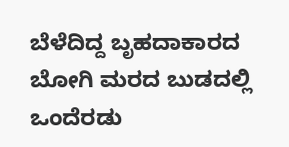ಬೆಳೆದಿದ್ದ ಬೃಹದಾಕಾರದ ಬೋಗಿ ಮರದ ಬುಡದಲ್ಲಿ ಒಂದೆರಡು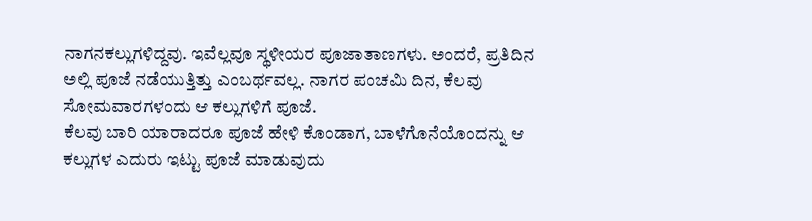ನಾಗನಕಲ್ಲುಗಳಿದ್ದವು. ಇವೆಲ್ಲವೂ ಸ್ಥಳೀಯರ ಪೂಜಾತಾಣಗಳು. ಅಂದರೆ, ಪ್ರತಿದಿನ ಅಲ್ಲಿ ಪೂಜೆ ನಡೆಯುತ್ತಿತ್ತು ಎಂಬರ್ಥವಲ್ಲ. ನಾಗರ ಪಂಚಮಿ ದಿನ, ಕೆಲವು ಸೋಮವಾರಗಳಂದು ಆ ಕಲ್ಲುಗಳಿಗೆ ಪೂಜೆ.
ಕೆಲವು ಬಾರಿ ಯಾರಾದರೂ ಪೂಜೆ ಹೇಳಿ ಕೊಂಡಾಗ, ಬಾಳೆಗೊನೆಯೊಂದನ್ನು ಆ ಕಲ್ಲುಗಳ ಎದುರು ಇಟ್ಟು ಪೂಜೆ ಮಾಡುವುದು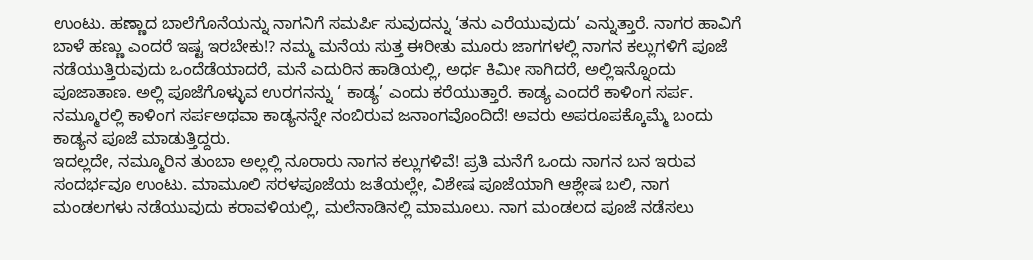ಉಂಟು. ಹಣ್ಣಾದ ಬಾಲೆಗೊನೆಯನ್ನು ನಾಗನಿಗೆ ಸಮರ್ಪಿ ಸುವುದನ್ನು ‘ತನು ಎರೆಯುವುದು’ ಎನ್ನುತ್ತಾರೆ. ನಾಗರ ಹಾವಿಗೆ ಬಾಳೆ ಹಣ್ಣು ಎಂದರೆ ಇಷ್ಟ ಇರಬೇಕು!? ನಮ್ಮ ಮನೆಯ ಸುತ್ತ ಈರೀತು ಮೂರು ಜಾಗಗಳಲ್ಲಿ ನಾಗನ ಕಲ್ಲುಗಳಿಗೆ ಪೂಜೆ ನಡೆಯುತ್ತಿರುವುದು ಒಂದೆಡೆಯಾದರೆ, ಮನೆ ಎದುರಿನ ಹಾಡಿಯಲ್ಲಿ, ಅರ್ಧ ಕಿಮೀ ಸಾಗಿದರೆ, ಅಲ್ಲಿಇನ್ನೊಂದು ಪೂಜಾತಾಣ. ಅಲ್ಲಿ ಪೂಜೆಗೊಳ್ಳುವ ಉರಗನನ್ನು ‘ ಕಾಡ್ಯ’ ಎಂದು ಕರೆಯುತ್ತಾರೆ. ಕಾಡ್ಯ ಎಂದರೆ ಕಾಳಿಂಗ ಸರ್ಪ. ನಮ್ಮೂರಲ್ಲಿ ಕಾಳಿಂಗ ಸರ್ಪಅಥವಾ ಕಾಡ್ಯನನ್ನೇ ನಂಬಿರುವ ಜನಾಂಗವೊಂದಿದೆ! ಅವರು ಅಪರೂಪಕ್ಕೊಮ್ಮೆ ಬಂದು ಕಾಡ್ಯನ ಪೂಜೆ ಮಾಡುತ್ತಿದ್ದರು.
ಇದಲ್ಲದೇ, ನಮ್ಮೂರಿನ ತುಂಬಾ ಅಲ್ಲಲ್ಲಿ ನೂರಾರು ನಾಗನ ಕಲ್ಲುಗಳಿವೆ! ಪ್ರತಿ ಮನೆಗೆ ಒಂದು ನಾಗನ ಬನ ಇರುವ ಸಂದರ್ಭವೂ ಉಂಟು. ಮಾಮೂಲಿ ಸರಳಪೂಜೆಯ ಜತೆಯಲ್ಲೇ, ವಿಶೇಷ ಪೂಜೆಯಾಗಿ ಆಶ್ಲೇಷ ಬಲಿ, ನಾಗ ಮಂಡಲಗಳು ನಡೆಯುವುದು ಕರಾವಳಿಯಲ್ಲಿ, ಮಲೆನಾಡಿನಲ್ಲಿ ಮಾಮೂಲು. ನಾಗ ಮಂಡಲದ ಪೂಜೆ ನಡೆಸಲು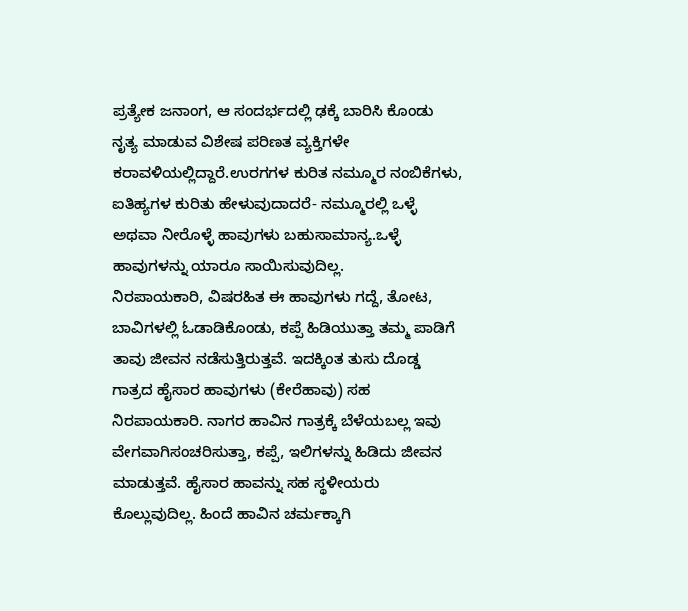ಪ್ರತ್ಯೇಕ ಜನಾಂಗ, ಆ ಸಂದರ್ಭದಲ್ಲಿ ಢಕ್ಕೆ ಬಾರಿಸಿ ಕೊಂಡು ನೃತ್ಯ ಮಾಡುವ ವಿಶೇಷ ಪರಿಣತ ವ್ಯಕ್ತಿಗಳೇ ಕರಾವಳಿಯಲ್ಲಿದ್ದಾರೆ.ಉರಗಗಳ ಕುರಿತ ನಮ್ಮೂರ ನಂಬಿಕೆಗಳು, ಐತಿಹ್ಯಗಳ ಕುರಿತು ಹೇಳುವುದಾದರೆ- ನಮ್ಮೂರಲ್ಲಿ ಒಳ್ಳೆ ಅಥವಾ ನೀರೊಳ್ಳೆ ಹಾವುಗಳು ಬಹುಸಾಮಾನ್ಯ.ಒಳ್ಳೆ ಹಾವುಗಳನ್ನು ಯಾರೂ ಸಾಯಿಸುವುದಿಲ್ಲ.
ನಿರಪಾಯಕಾರಿ, ವಿಷರಹಿತ ಈ ಹಾವುಗಳು ಗದ್ದೆ, ತೋಟ, ಬಾವಿಗಳಲ್ಲಿ ಓಡಾಡಿಕೊಂಡು, ಕಪ್ಪೆ ಹಿಡಿಯುತ್ತಾ ತಮ್ಮ ಪಾಡಿಗೆ ತಾವು ಜೀವನ ನಡೆಸುತ್ತಿರುತ್ತವೆ. ಇದಕ್ಕಿಂತ ತುಸು ದೊಡ್ಡ ಗಾತ್ರದ ಹೈಸಾರ ಹಾವುಗಳು (ಕೇರೆಹಾವು) ಸಹ ನಿರಪಾಯಕಾರಿ. ನಾಗರ ಹಾವಿನ ಗಾತ್ರಕ್ಕೆ ಬೆಳೆಯಬಲ್ಲ ಇವು ವೇಗವಾಗಿಸಂಚರಿಸುತ್ತಾ, ಕಪ್ಪೆ, ಇಲಿಗಳನ್ನು ಹಿಡಿದು ಜೀವನ ಮಾಡುತ್ತವೆ. ಹೈಸಾರ ಹಾವನ್ನು ಸಹ ಸ್ಥಳೀಯರು ಕೊಲ್ಲುವುದಿಲ್ಲ. ಹಿಂದೆ ಹಾವಿನ ಚರ್ಮಕ್ಕಾಗಿ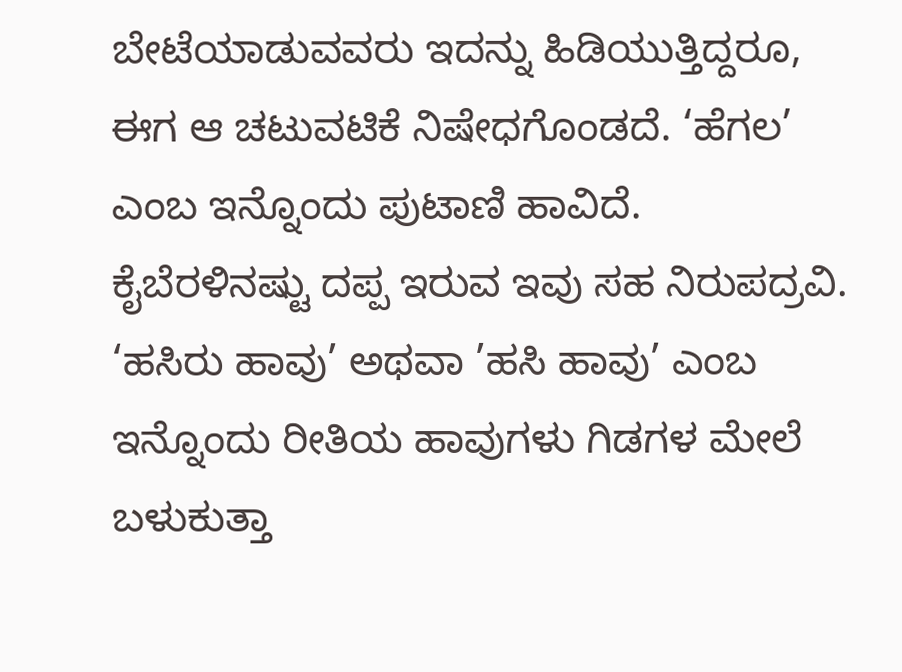ಬೇಟೆಯಾಡುವವರು ಇದನ್ನು ಹಿಡಿಯುತ್ತಿದ್ದರೂ, ಈಗ ಆ ಚಟುವಟಿಕೆ ನಿಷೇಧಗೊಂಡದೆ. ‘ಹೆಗಲ’ ಎಂಬ ಇನ್ನೊಂದು ಪುಟಾಣಿ ಹಾವಿದೆ.
ಕೈಬೆರಳಿನಷ್ಟು ದಪ್ಪ ಇರುವ ಇವು ಸಹ ನಿರುಪದ್ರವಿ. ‘ಹಸಿರು ಹಾವು’ ಅಥವಾ ’ಹಸಿ ಹಾವು’ ಎಂಬ ಇನ್ನೊಂದು ರೀತಿಯ ಹಾವುಗಳು ಗಿಡಗಳ ಮೇಲೆ ಬಳುಕುತ್ತಾ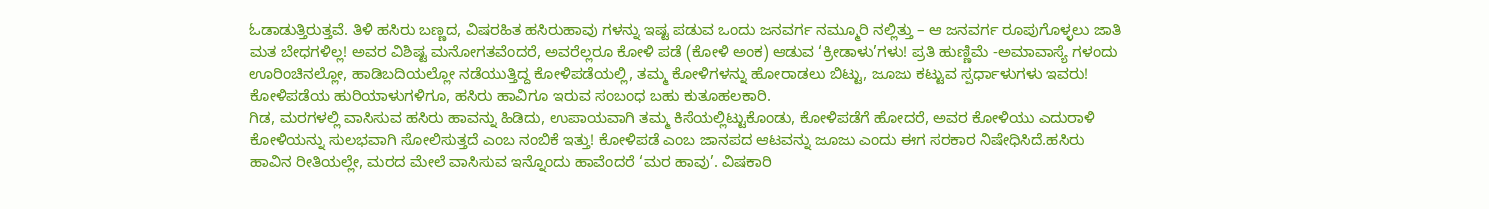ಓಡಾಡುತ್ತಿರುತ್ತವೆ. ತಿಳಿ ಹಸಿರು ಬಣ್ಣದ, ವಿಷರಹಿತ ಹಸಿರುಹಾವು ಗಳನ್ನು ಇಷ್ಟ ಪಡುವ ಒಂದು ಜನವರ್ಗ ನಮ್ಮೂರಿ ನಲ್ಲಿತ್ತು – ಆ ಜನವರ್ಗ ರೂಪುಗೊಳ್ಳಲು ಜಾತಿ ಮತ ಬೇಧಗಳಿಲ್ಲ! ಅವರ ವಿಶಿಷ್ಟ ಮನೋಗತವೆಂದರೆ, ಅವರೆಲ್ಲರೂ ಕೋಳಿ ಪಡೆ (ಕೋಳಿ ಅಂಕ) ಆಡುವ ‘ಕ್ರೀಡಾಳು’ಗಳು! ಪ್ರತಿ ಹುಣ್ಣಿಮೆ -ಅಮಾವಾಸ್ಯೆ ಗಳಂದು ಊರಿಂಚಿನಲ್ಲೋ, ಹಾಡಿಬದಿಯಲ್ಲೋ ನಡೆಯುತ್ತಿದ್ದ ಕೋಳಿಪಡೆಯಲ್ಲಿ, ತಮ್ಮ ಕೋಳಿಗಳನ್ನು ಹೋರಾಡಲು ಬಿಟ್ಟು, ಜೂಜು ಕಟ್ಟುವ ಸ್ಪರ್ಧಾಳುಗಳು ಇವರು! ಕೋಳಿಪಡೆಯ ಹುರಿಯಾಳುಗಳಿಗೂ, ಹಸಿರು ಹಾವಿಗೂ ಇರುವ ಸಂಬಂಧ ಬಹು ಕುತೂಹಲಕಾರಿ.
ಗಿಡ, ಮರಗಳಲ್ಲಿ ವಾಸಿಸುವ ಹಸಿರು ಹಾವನ್ನು ಹಿಡಿದು, ಉಪಾಯವಾಗಿ ತಮ್ಮ ಕಿಸೆಯಲ್ಲಿಟ್ಟುಕೊಂಡು, ಕೋಳಿಪಡೆಗೆ ಹೋದರೆ, ಅವರ ಕೋಳಿಯು ಎದುರಾಳಿ ಕೋಳಿಯನ್ನು ಸುಲಭವಾಗಿ ಸೋಲಿಸುತ್ತದೆ ಎಂಬ ನಂಬಿಕೆ ಇತ್ತು! ಕೋಳಿಪಡೆ ಎಂಬ ಜಾನಪದ ಆಟವನ್ನು ಜೂಜು ಎಂದು ಈಗ ಸರಕಾರ ನಿಷೇಧಿಸಿದೆ.ಹಸಿರು ಹಾವಿನ ರೀತಿಯಲ್ಲೇ, ಮರದ ಮೇಲೆ ವಾಸಿಸುವ ಇನ್ನೊಂದು ಹಾವೆಂದರೆ ‘ಮರ ಹಾವು’. ವಿಷಕಾರಿ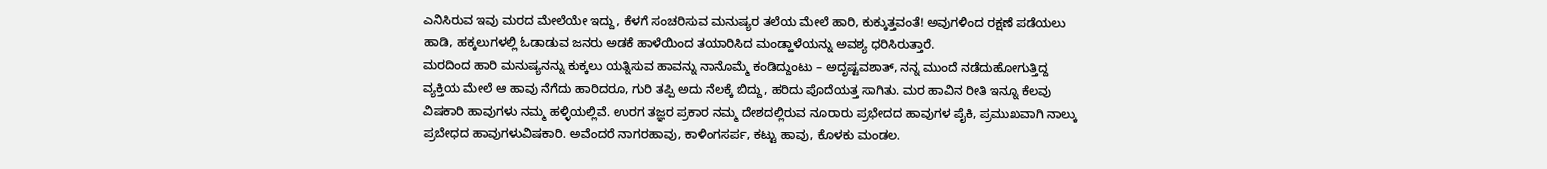ಎನಿಸಿರುವ ಇವು ಮರದ ಮೇಲೆಯೇ ಇದ್ದು, ಕೆಳಗೆ ಸಂಚರಿಸುವ ಮನುಷ್ಯರ ತಲೆಯ ಮೇಲೆ ಹಾರಿ, ಕುಕ್ಕುತ್ತವಂತೆ! ಅವುಗಳಿಂದ ರಕ್ಷಣೆ ಪಡೆಯಲು ಹಾಡಿ, ಹಕ್ಕಲುಗಳಲ್ಲಿ ಓಡಾಡುವ ಜನರು ಅಡಕೆ ಹಾಳೆಯಿಂದ ತಯಾರಿಸಿದ ಮಂಡ್ಹಾಳೆಯನ್ನು ಅವಶ್ಯ ಧರಿಸಿರುತ್ತಾರೆ.
ಮರದಿಂದ ಹಾರಿ ಮನುಷ್ಯನನ್ನು ಕುಕ್ಕಲು ಯತ್ನಿಸುವ ಹಾವನ್ನು ನಾನೊಮ್ಮೆ ಕಂಡಿದ್ದುಂಟು – ಅದೃಷ್ಟವಶಾತ್, ನನ್ನ ಮುಂದೆ ನಡೆದುಹೋಗುತ್ತಿದ್ದ ವ್ಯಕ್ತಿಯ ಮೇಲೆ ಆ ಹಾವು ನೆಗೆದು ಹಾರಿದರೂ, ಗುರಿ ತಪ್ಪಿ ಅದು ನೆಲಕ್ಕೆ ಬಿದ್ದು, ಹರಿದು ಪೊದೆಯತ್ತ ಸಾಗಿತು. ಮರ ಹಾವಿನ ರೀತಿ ಇನ್ನೂ ಕೆಲವು ವಿಷಕಾರಿ ಹಾವುಗಳು ನಮ್ಮ ಹಳ್ಳಿಯಲ್ಲಿವೆ. ಉರಗ ತಜ್ಞರ ಪ್ರಕಾರ ನಮ್ಮ ದೇಶದಲ್ಲಿರುವ ನೂರಾರು ಪ್ರಭೇದದ ಹಾವುಗಳ ಪೈಕಿ, ಪ್ರಮುಖವಾಗಿ ನಾಲ್ಕು ಪ್ರಬೇಧದ ಹಾವುಗಳುವಿಷಕಾರಿ. ಅವೆಂದರೆ ನಾಗರಹಾವು, ಕಾಳಿಂಗಸರ್ಪ, ಕಟ್ಟು ಹಾವು, ಕೊಳಕು ಮಂಡಲ.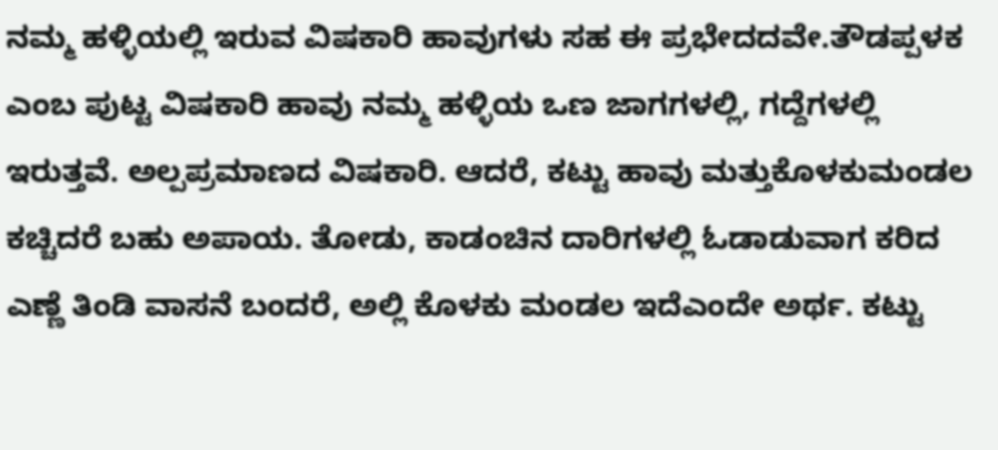ನಮ್ಮ ಹಳ್ಳಿಯಲ್ಲಿ ಇರುವ ವಿಷಕಾರಿ ಹಾವುಗಳು ಸಹ ಈ ಪ್ರಭೇದದವೇ.ತೌಡಪ್ಪಳಕ ಎಂಬ ಪುಟ್ಟ ವಿಷಕಾರಿ ಹಾವು ನಮ್ಮ ಹಳ್ಳಿಯ ಒಣ ಜಾಗಗಳಲ್ಲಿ, ಗದ್ದೆಗಳಲ್ಲಿ ಇರುತ್ತವೆ. ಅಲ್ಪಪ್ರಮಾಣದ ವಿಷಕಾರಿ. ಆದರೆ, ಕಟ್ಟು ಹಾವು ಮತ್ತುಕೊಳಕುಮಂಡಲ ಕಚ್ಚಿದರೆ ಬಹು ಅಪಾಯ. ತೋಡು, ಕಾಡಂಚಿನ ದಾರಿಗಳಲ್ಲಿ ಓಡಾಡುವಾಗ ಕರಿದ ಎಣ್ಣೆ ತಿಂಡಿ ವಾಸನೆ ಬಂದರೆ, ಅಲ್ಲಿ ಕೊಳಕು ಮಂಡಲ ಇದೆಎಂದೇ ಅರ್ಥ. ಕಟ್ಟು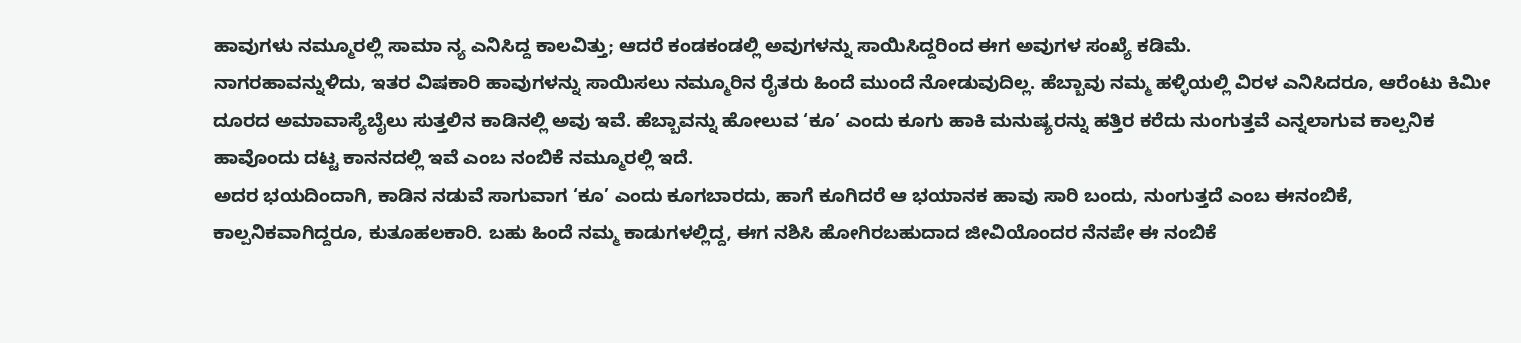ಹಾವುಗಳು ನಮ್ಮೂರಲ್ಲಿ ಸಾಮಾ ನ್ಯ ಎನಿಸಿದ್ದ ಕಾಲವಿತ್ತು; ಆದರೆ ಕಂಡಕಂಡಲ್ಲಿ ಅವುಗಳನ್ನು ಸಾಯಿಸಿದ್ದರಿಂದ ಈಗ ಅವುಗಳ ಸಂಖ್ಯೆ ಕಡಿಮೆ.
ನಾಗರಹಾವನ್ನುಳಿದು, ಇತರ ವಿಷಕಾರಿ ಹಾವುಗಳನ್ನು ಸಾಯಿಸಲು ನಮ್ಮೂರಿನ ರೈತರು ಹಿಂದೆ ಮುಂದೆ ನೋಡುವುದಿಲ್ಲ. ಹೆಬ್ಬಾವು ನಮ್ಮ ಹಳ್ಳಿಯಲ್ಲಿ ವಿರಳ ಎನಿಸಿದರೂ, ಆರೆಂಟು ಕಿಮೀ ದೂರದ ಅಮಾವಾಸ್ಯೆಬೈಲು ಸುತ್ತಲಿನ ಕಾಡಿನಲ್ಲಿ ಅವು ಇವೆ. ಹೆಬ್ಬಾವನ್ನು ಹೋಲುವ ‘ಕೂ’ ಎಂದು ಕೂಗು ಹಾಕಿ ಮನುಷ್ಯರನ್ನು ಹತ್ತಿರ ಕರೆದು ನುಂಗುತ್ತವೆ ಎನ್ನಲಾಗುವ ಕಾಲ್ಪನಿಕ ಹಾವೊಂದು ದಟ್ಟ ಕಾನನದಲ್ಲಿ ಇವೆ ಎಂಬ ನಂಬಿಕೆ ನಮ್ಮೂರಲ್ಲಿ ಇದೆ.
ಅದರ ಭಯದಿಂದಾಗಿ, ಕಾಡಿನ ನಡುವೆ ಸಾಗುವಾಗ ‘ಕೂ’ ಎಂದು ಕೂಗಬಾರದು, ಹಾಗೆ ಕೂಗಿದರೆ ಆ ಭಯಾನಕ ಹಾವು ಸಾರಿ ಬಂದು, ನುಂಗುತ್ತದೆ ಎಂಬ ಈನಂಬಿಕೆ, ಕಾಲ್ಪನಿಕವಾಗಿದ್ದರೂ, ಕುತೂಹಲಕಾರಿ. ಬಹು ಹಿಂದೆ ನಮ್ಮ ಕಾಡುಗಳಲ್ಲಿದ್ದ, ಈಗ ನಶಿಸಿ ಹೋಗಿರಬಹುದಾದ ಜೀವಿಯೊಂದರ ನೆನಪೇ ಈ ನಂಬಿಕೆ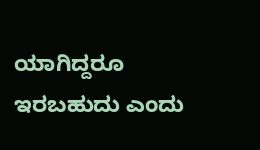ಯಾಗಿದ್ದರೂ ಇರಬಹುದು ಎಂದು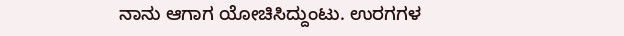ನಾನು ಆಗಾಗ ಯೋಚಿಸಿದ್ದುಂಟು. ಉರಗಗಳ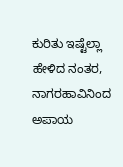ಕುರಿತು ಇಷ್ಟೆಲ್ಲಾ ಹೇಳಿದ ನಂತರ, ನಾಗರಹಾವಿನಿಂದ ಅಪಾಯ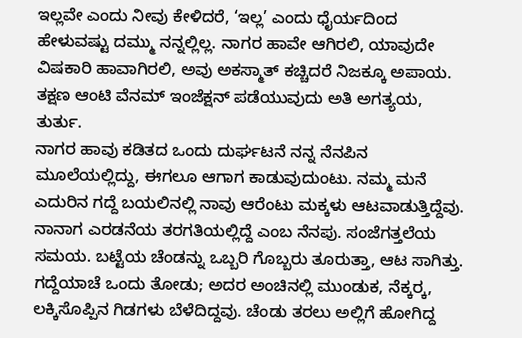ಇಲ್ಲವೇ ಎಂದು ನೀವು ಕೇಳಿದರೆ, ‘ಇಲ್ಲ’ ಎಂದು ಧೈರ್ಯದಿಂದ ಹೇಳುವಷ್ಟು ದಮ್ಮು ನನ್ನಲ್ಲಿಲ್ಲ. ನಾಗರ ಹಾವೇ ಆಗಿರಲಿ, ಯಾವುದೇ ವಿಷಕಾರಿ ಹಾವಾಗಿರಲಿ, ಅವು ಅಕಸ್ಮಾತ್ ಕಚ್ಚಿದರೆ ನಿಜಕ್ಕೂ ಅಪಾಯ. ತಕ್ಷಣ ಆಂಟಿ ವೆನಮ್ ಇಂಜೆಕ್ಷನ್ ಪಡೆಯುವುದು ಅತಿ ಅಗತ್ಯಯ, ತುರ್ತು.
ನಾಗರ ಹಾವು ಕಡಿತದ ಒಂದು ದುರ್ಘಟನೆ ನನ್ನ ನೆನಪಿನ ಮೂಲೆಯಲ್ಲಿದ್ದು, ಈಗಲೂ ಆಗಾಗ ಕಾಡುವುದುಂಟು. ನಮ್ಮ ಮನೆ ಎದುರಿನ ಗದ್ದೆ ಬಯಲಿನಲ್ಲಿ ನಾವು ಆರೆಂಟು ಮಕ್ಕಳು ಆಟವಾಡುತ್ತಿದ್ದೆವು. ನಾನಾಗ ಎರಡನೆಯ ತರಗತಿಯಲ್ಲಿದ್ದೆ ಎಂಬ ನೆನಪು. ಸಂಜೆಗತ್ತಲೆಯ ಸಮಯ. ಬಟ್ಟೆಯ ಚೆಂಡನ್ನು ಒಬ್ಬರಿ ಗೊಬ್ಬರು ತೂರುತ್ತಾ, ಆಟ ಸಾಗಿತ್ತು. ಗದ್ದೆಯಾಚೆ ಒಂದು ತೋಡು; ಅದರ ಅಂಚಿನಲ್ಲಿ ಮುಂಡುಕ, ನೆಕ್ಕರ‍್ಕ, ಲಕ್ಕಿಸೊಪ್ಪಿನ ಗಿಡಗಳು ಬೆಳೆದಿದ್ದವು. ಚೆಂಡು ತರಲು ಅಲ್ಲಿಗೆ ಹೋಗಿದ್ದ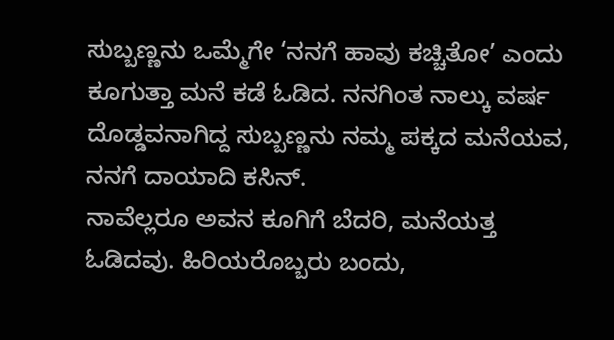ಸುಬ್ಬಣ್ಣನು ಒಮ್ಮೆಗೇ ‘ನನಗೆ ಹಾವು ಕಚ್ಚಿತೋ’ ಎಂದು ಕೂಗುತ್ತಾ ಮನೆ ಕಡೆ ಓಡಿದ. ನನಗಿಂತ ನಾಲ್ಕು ವರ್ಷ ದೊಡ್ಡವನಾಗಿದ್ದ ಸುಬ್ಬಣ್ಣನು ನಮ್ಮ ಪಕ್ಕದ ಮನೆಯವ, ನನಗೆ ದಾಯಾದಿ ಕಸಿನ್.
ನಾವೆಲ್ಲರೂ ಅವನ ಕೂಗಿಗೆ ಬೆದರಿ, ಮನೆಯತ್ತ ಓಡಿದವು. ಹಿರಿಯರೊಬ್ಬರು ಬಂದು,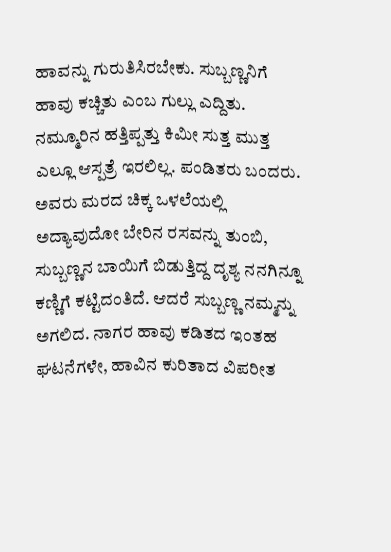ಹಾವನ್ನು ಗುರುತಿಸಿರಬೇಕು. ಸುಬ್ಬಣ್ಣನಿಗೆ ಹಾವು ಕಚ್ಚಿತು ಎಂಬ ಗುಲ್ಲು ಎದ್ದಿತು. ನಮ್ಮೂರಿನ ಹತ್ತಿಪ್ಪತ್ತು ಕಿಮೀ ಸುತ್ತ ಮುತ್ತ ಎಲ್ಲೂ ಆಸ್ಪತ್ರೆ ಇರಲಿಲ್ಲ. ಪಂಡಿತರು ಬಂದರು. ಅವರು ಮರದ ಚಿಕ್ಕ ಒಳಲೆಯಲ್ಲಿ ಅದ್ಯಾವುದೋ ಬೇರಿನ ರಸವನ್ನು ತುಂಬಿ, ಸುಬ್ಬಣ್ಣನ ಬಾಯಿಗೆ ಬಿಡುತ್ತಿದ್ದ ದೃಶ್ಯ ನನಗಿನ್ನೂ ಕಣ್ಣಿಗೆ ಕಟ್ಟಿದಂತಿದೆ. ಆದರೆ ಸುಬ್ಬಣ್ಣ ನಮ್ಮನ್ನು ಅಗಲಿದ. ನಾಗರ ಹಾವು ಕಡಿತದ ಇಂತಹ ಘಟನೆಗಳೇ, ಹಾವಿನ ಕುರಿತಾದ ವಿಪರೀತ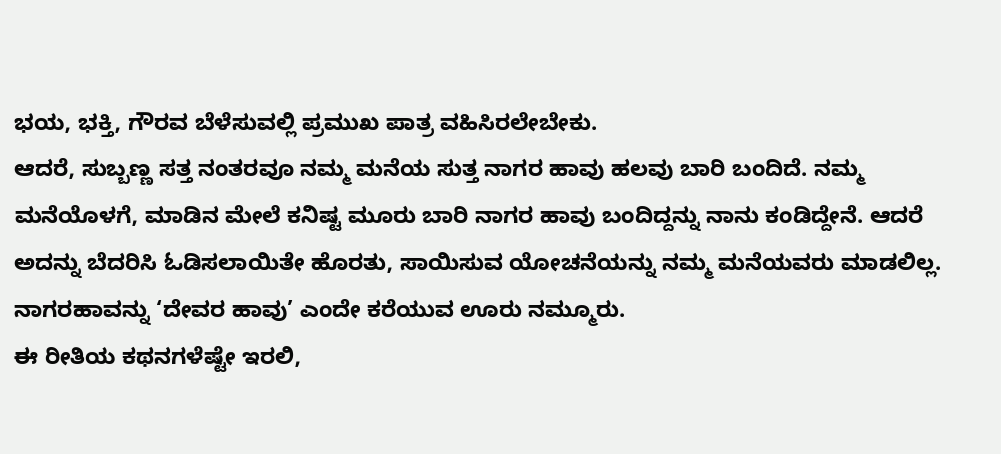ಭಯ, ಭಕ್ತಿ, ಗೌರವ ಬೆಳೆಸುವಲ್ಲಿ ಪ್ರಮುಖ ಪಾತ್ರ ವಹಿಸಿರಲೇಬೇಕು.
ಆದರೆ, ಸುಬ್ಬಣ್ಣ ಸತ್ತ ನಂತರವೂ ನಮ್ಮ ಮನೆಯ ಸುತ್ತ ನಾಗರ ಹಾವು ಹಲವು ಬಾರಿ ಬಂದಿದೆ. ನಮ್ಮ ಮನೆಯೊಳಗೆ, ಮಾಡಿನ ಮೇಲೆ ಕನಿಷ್ಟ ಮೂರು ಬಾರಿ ನಾಗರ ಹಾವು ಬಂದಿದ್ದನ್ನು ನಾನು ಕಂಡಿದ್ದೇನೆ. ಆದರೆ ಅದನ್ನು ಬೆದರಿಸಿ ಓಡಿಸಲಾಯಿತೇ ಹೊರತು, ಸಾಯಿಸುವ ಯೋಚನೆಯನ್ನು ನಮ್ಮ ಮನೆಯವರು ಮಾಡಲಿಲ್ಲ. ನಾಗರಹಾವನ್ನು ‘ದೇವರ ಹಾವು’ ಎಂದೇ ಕರೆಯುವ ಊರು ನಮ್ಮೂರು.
ಈ ರೀತಿಯ ಕಥನಗಳೆಷ್ಟೇ ಇರಲಿ,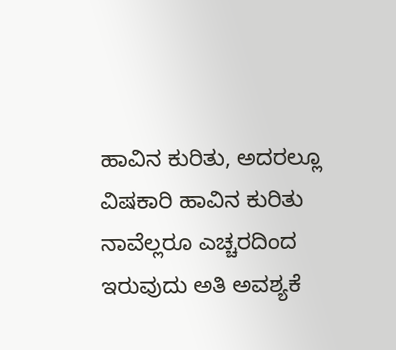ಹಾವಿನ ಕುರಿತು, ಅದರಲ್ಲೂ ವಿಷಕಾರಿ ಹಾವಿನ ಕುರಿತು ನಾವೆಲ್ಲರೂ ಎಚ್ಚರದಿಂದ ಇರುವುದು ಅತಿ ಅವಶ್ಯಕೆ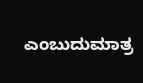ಎಂಬುದುಮಾತ್ರ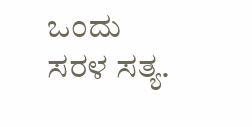ಒಂದು ಸರಳ ಸತ್ಯ.